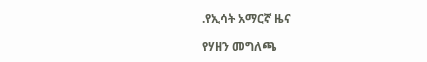.የኢሳት አማርኛ ዜና

የሃዘን መግለጫ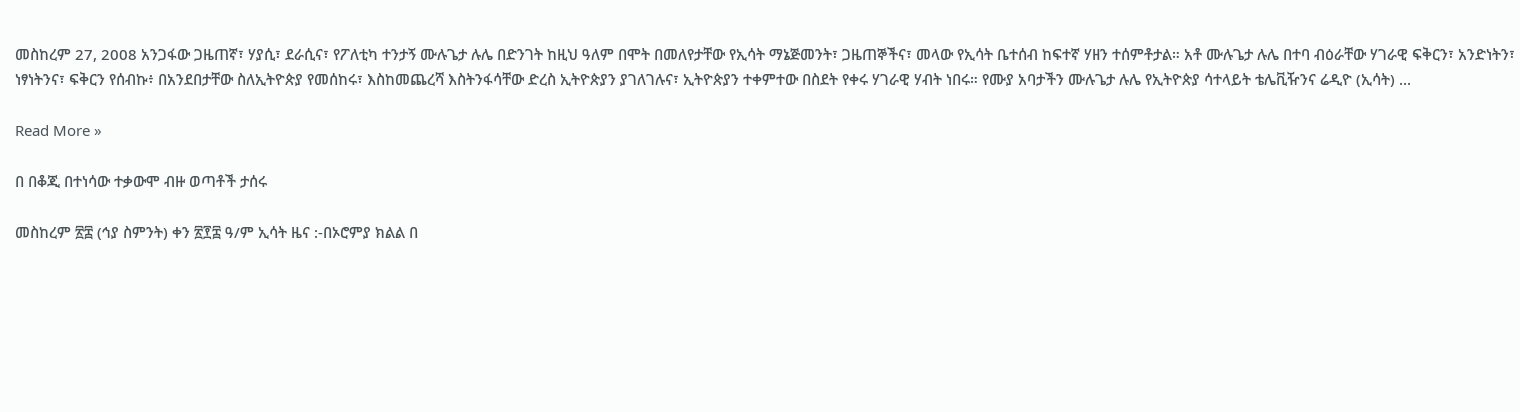መስከረም 27, 2008 አንጋፋው ጋዜጠኛ፣ ሃያሲ፣ ደራሲና፣ የፖለቲካ ተንታኝ ሙሉጌታ ሉሌ በድንገት ከዚህ ዓለም በሞት በመለየታቸው የኢሳት ማኔጅመንት፣ ጋዜጠኞችና፣ መላው የኢሳት ቤተሰብ ከፍተኛ ሃዘን ተሰምቶታል። አቶ ሙሉጌታ ሉሌ በተባ ብዕራቸው ሃገራዊ ፍቅርን፣ አንድነትን፣ ነፃነትንና፣ ፍቅርን የሰብኩ፥ በአንደበታቸው ስለኢትዮጵያ የመሰከሩ፣ እስከመጨረሻ እስትንፋሳቸው ድረስ ኢትዮጵያን ያገለገሉና፣ ኢትዮጵያን ተቀምተው በስደት የቀሩ ሃገራዊ ሃብት ነበሩ። የሙያ አባታችን ሙሉጌታ ሉሌ የኢትዮጵያ ሳተላይት ቴሌቪዥንና ሬዲዮ (ኢሳት) ...

Read More »

በ በቆጂ በተነሳው ተቃውሞ ብዙ ወጣቶች ታሰሩ

መስከረም ፳፰ (ኅያ ስምንት) ቀን ፳፻፰ ዓ/ም ኢሳት ዜና :-በኦሮምያ ክልል በ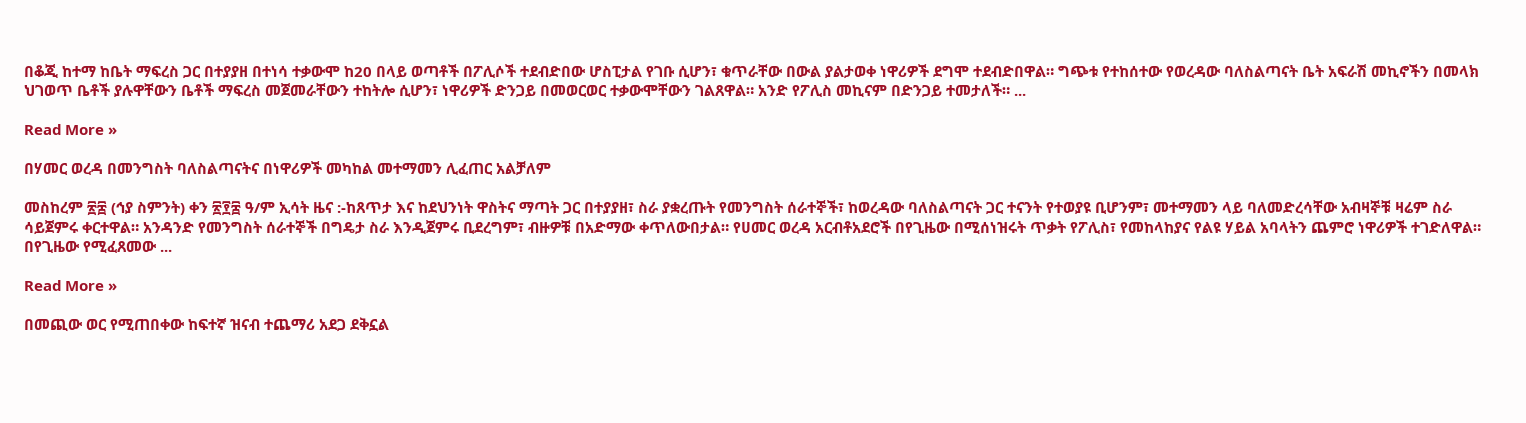በቆጂ ከተማ ከቤት ማፍረስ ጋር በተያያዘ በተነሳ ተቃውሞ ከ20 በላይ ወጣቶች በፖሊሶች ተደብድበው ሆስፒታል የገቡ ሲሆን፣ ቁጥራቸው በውል ያልታወቀ ነዋሪዎች ደግሞ ተደብድበዋል። ግጭቱ የተከሰተው የወረዳው ባለስልጣናት ቤት አፍራሽ መኪኖችን በመላክ ህገወጥ ቤቶች ያሉዋቸውን ቤቶች ማፍረስ መጀመራቸውን ተከትሎ ሲሆን፣ ነዋሪዎች ድንጋይ በመወርወር ተቃውሞቸውን ገልጸዋል። አንድ የፖሊስ መኪናም በድንጋይ ተመታለች። ...

Read More »

በሃመር ወረዳ በመንግስት ባለስልጣናትና በነዋሪዎች መካከል መተማመን ሊፈጠር አልቻለም

መስከረም ፳፰ (ኅያ ስምንት) ቀን ፳፻፰ ዓ/ም ኢሳት ዜና :-ከጸጥታ እና ከደህንነት ዋስትና ማጣት ጋር በተያያዘ፣ ስራ ያቋረጡት የመንግስት ሰራተኞች፣ ከወረዳው ባለስልጣናት ጋር ተናንት የተወያዩ ቢሆንም፣ መተማመን ላይ ባለመድረሳቸው አብዛኞቹ ዛሬም ስራ ሳይጀምሩ ቀርተዋል። አንዳንድ የመንግስት ሰራተኞች በግዴታ ስራ እንዲጀምሩ ቢደረግም፣ ብዙዎቹ በአድማው ቀጥለውበታል። የሀመር ወረዳ አርብቶአደሮች በየጊዜው በሚሰነዝሩት ጥቃት የፖሊስ፣ የመከላከያና የልዩ ሃይል አባላትን ጨምሮ ነዋሪዎች ተገድለዋል። በየጊዜው የሚፈጸመው ...

Read More »

በመጪው ወር የሚጠበቀው ከፍተኛ ዝናብ ተጨማሪ አደጋ ደቅኗል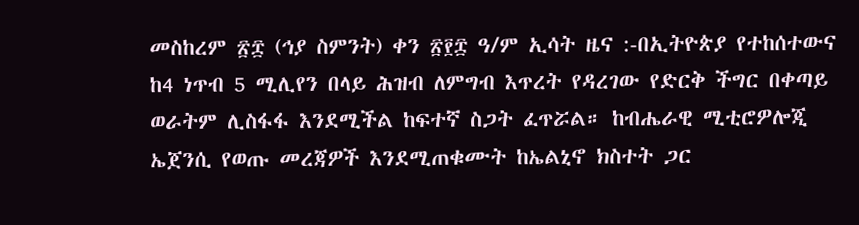መስከረም ፳፰ (ኅያ ስምንት) ቀን ፳፻፰ ዓ/ም ኢሳት ዜና :-በኢትዮጵያ የተከሰተውና ከ4 ነጥብ 5 ሚሊየን በላይ ሕዝብ ለምግብ እጥረት የዳረገው የድርቅ ችግር በቀጣይ ወራትም ሊስፋፋ እንደሚችል ከፍተኛ ስጋት ፈጥሯል። ከብሔራዊ ሚቲሮዎሎጂ ኤጀንሲ የወጡ መረጃዎች እንደሚጠቁሙት ከኤልኒኖ ክስተት ጋር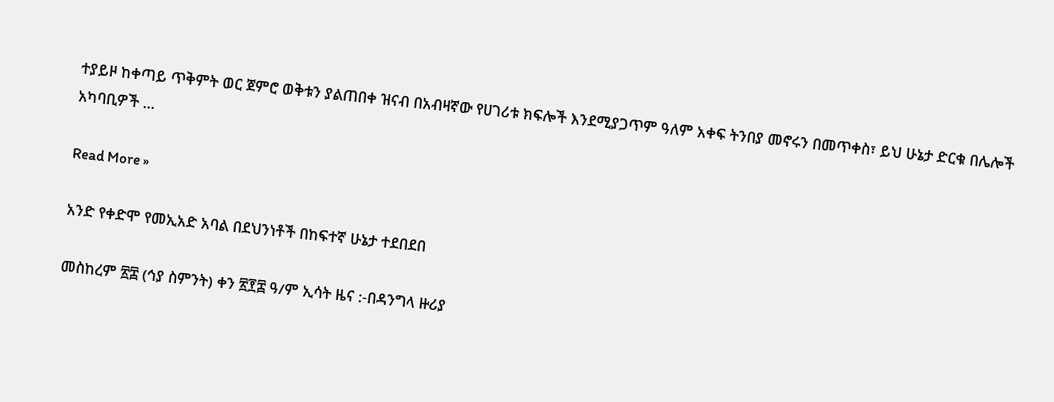ተያይዞ ከቀጣይ ጥቅምት ወር ጀምሮ ወቅቱን ያልጠበቀ ዝናብ በአብዛኛው የሀገሪቱ ክፍሎች እንደሚያጋጥም ዓለም አቀፍ ትንበያ መኖሩን በመጥቀስ፣ ይህ ሁኔታ ድርቁ በሌሎች አካባቢዎች ...

Read More »

አንድ የቀድሞ የመኢአድ አባል በደህንነቶች በከፍተኛ ሁኔታ ተደበደበ

መስከረም ፳፰ (ኅያ ስምንት) ቀን ፳፻፰ ዓ/ም ኢሳት ዜና :-በዳንግላ ዙሪያ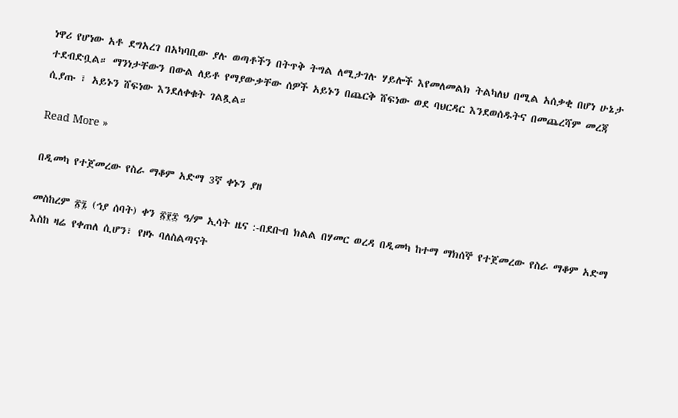ነዋሪ የሆነው አቶ ደግአረገ በአካባቢው ያሉ ወጣቶችን በትጥቅ ትግል ለሚታገሉ ሃይሎች እየመለመልክ ትልካለህ በሚል አሰቃቂ በሆነ ሁኔታ ተደብድቧል። ማንነታቸውን በውል ለይቶ የማያውቃቸው ሰዎች አይኑን በጨርቅ ሸፍነው ወደ ባህርዳር እንደወሰዱትና በመጨረሻም መረጃ ሲያጡ ፣ አይኑን ሸፍነው እንደለቀቁት ገልጿል።

Read More »

በዲመካ የተጀመረው የስራ ማቆም አድማ 3ኛ ቀኑን ያዘ

መስከረም ፳፯ (ኅያ ሰባት) ቀን ፳፻፰ ዓ/ም ኢሳት ዜና :-በደቡብ ክልል በሃመር ወረዳ በዲመካ ከተማ ማክሰኞ የተጀመረው የስራ ማቆም አድማ እስከ ዛሬ የቀጠለ ሲሆን፣ የዞኑ ባለስልጣናት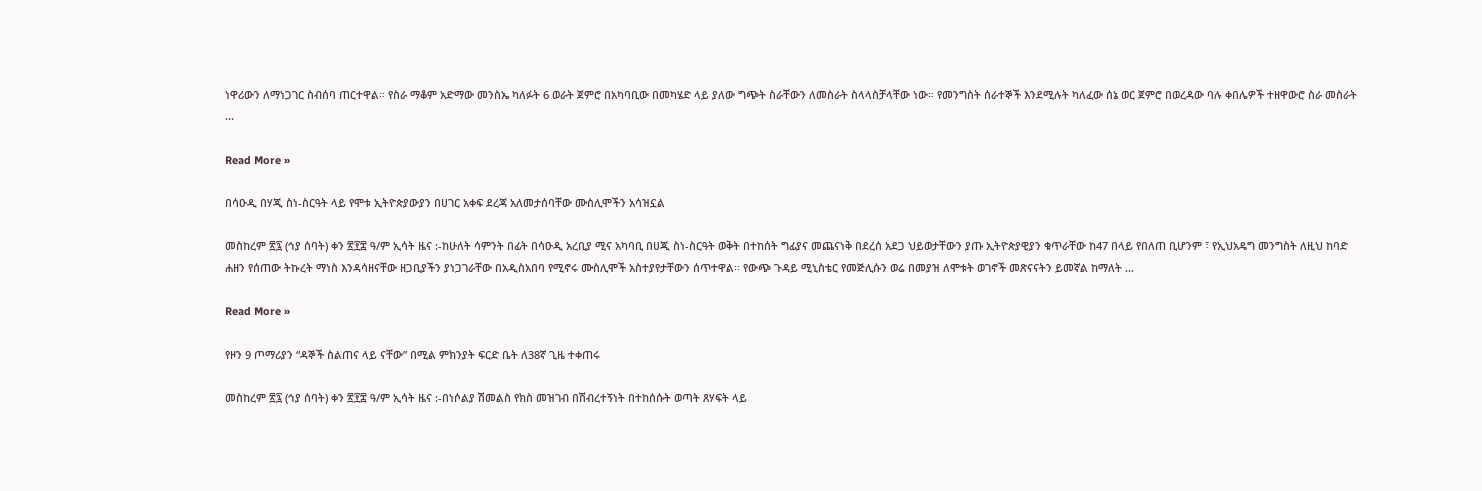ነዋሪውን ለማነጋገር ስብሰባ ጠርተዋል። የስራ ማቆም አድማው መንስኤ ካለፉት 6 ወራት ጀምሮ በአካባቢው በመካሄድ ላይ ያለው ግጭት ስራቸውን ለመስራት ስላላስቻላቸው ነው። የመንግስት ሰራተኞች እንደሚሉት ካለፈው ሰኔ ወር ጀምሮ በወረዳው ባሉ ቀበሌዎች ተዘዋውሮ ስራ መስራት ...

Read More »

በሳዑዲ በሃጂ ስነ-ስርዓት ላይ የሞቱ ኢትዮጵያውያን በሀገር አቀፍ ደረጃ አለመታሰባቸው ሙስሊሞችን አሳዝኗል

መስከረም ፳፯ (ኅያ ሰባት) ቀን ፳፻፰ ዓ/ም ኢሳት ዜና :-ከሁለት ሳምንት በፊት በሳዑዲ አረቢያ ሚና አካባቢ በሀጂ ስነ-ስርዓት ወቅት በተከሰት ግፊያና መጨናነቅ በደረሰ አደጋ ህይወታቸውን ያጡ ኢትዮጵያዊያን ቁጥራቸው ከ47 በላይ የበለጠ ቢሆንም ፣ የኢህአዴግ መንግስት ለዚህ ከባድ ሐዘን የሰጠው ትኩረት ማነስ እንዳሳዘናቸው ዘጋቢያችን ያነጋገራቸው በአዲስአበባ የሚኖሩ ሙስሊሞች አስተያየታቸውን ሰጥተዋል፡፡ የውጭ ጉዳይ ሚኒስቴር የመጅሊሱን ወሬ በመያዝ ለሞቱት ወገኖች መጽናናትን ይመኛል ከማለት ...

Read More »

የዞን 9 ጦማሪያን “ዳኞች ስልጠና ላይ ናቸው” በሚል ምክንያት ፍርድ ቤት ለ38ኛ ጊዜ ተቀጠሩ

መስከረም ፳፯ (ኅያ ሰባት) ቀን ፳፻፰ ዓ/ም ኢሳት ዜና :-በነሶልያ ሽመልስ የክስ መዝገብ በሽብረተኝነት በተከሰሱት ወጣት ጸሃፍት ላይ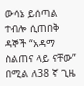ውሳኔ ይሰጣል ተብሎ ሲጠበቅ ዳኞች “አዳማ ስልጠና ላይ ናቸው” በሚል ለ38 ኛ ጊዜ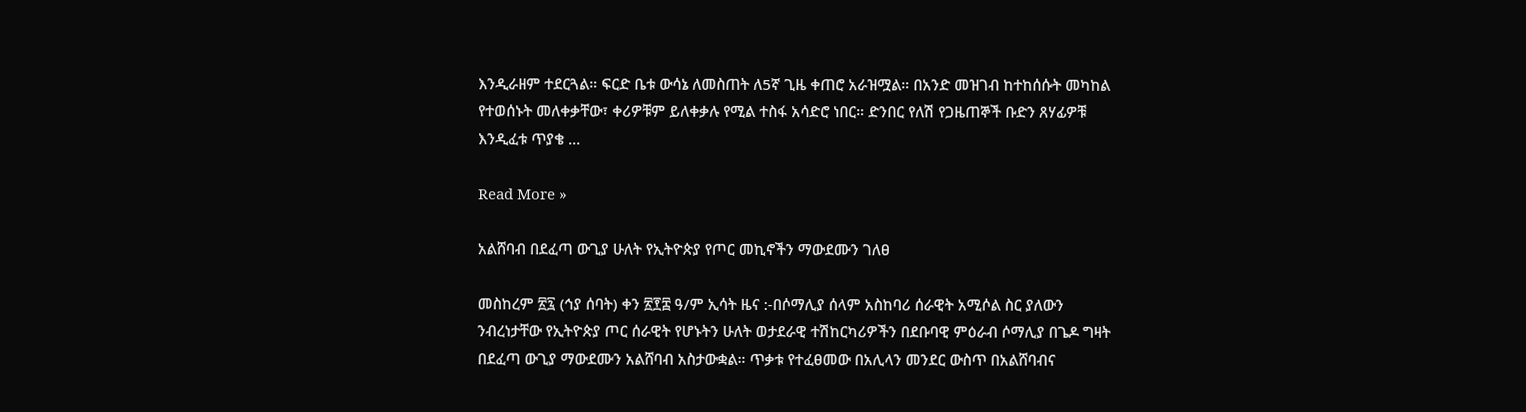እንዲራዘም ተደርጓል። ፍርድ ቤቱ ውሳኔ ለመስጠት ለ5ኛ ጊዜ ቀጠሮ አራዝሟል። በአንድ መዝገብ ከተከሰሱት መካከል የተወሰኑት መለቀቃቸው፣ ቀሪዎቹም ይለቀቃሉ የሚል ተስፋ አሳድሮ ነበር። ድንበር የለሽ የጋዜጠኞች ቡድን ጸሃፊዎቹ እንዲፈቱ ጥያቄ ...

Read More »

አልሸባብ በደፈጣ ውጊያ ሁለት የኢትዮጵያ የጦር መኪኖችን ማውደሙን ገለፀ

መስከረም ፳፯ (ኅያ ሰባት) ቀን ፳፻፰ ዓ/ም ኢሳት ዜና :-በሶማሊያ ሰላም አስከባሪ ሰራዊት አሚሶል ስር ያለውን ንብረነታቸው የኢትዮጵያ ጦር ሰራዊት የሆኑትን ሁለት ወታደራዊ ተሽከርካሪዎችን በደቡባዊ ምዕራብ ሶማሊያ በጌዶ ግዛት በደፈጣ ውጊያ ማውደሙን አልሸባብ አስታውቋል። ጥቃቱ የተፈፀመው በአሊላን መንደር ውስጥ በአልሸባብና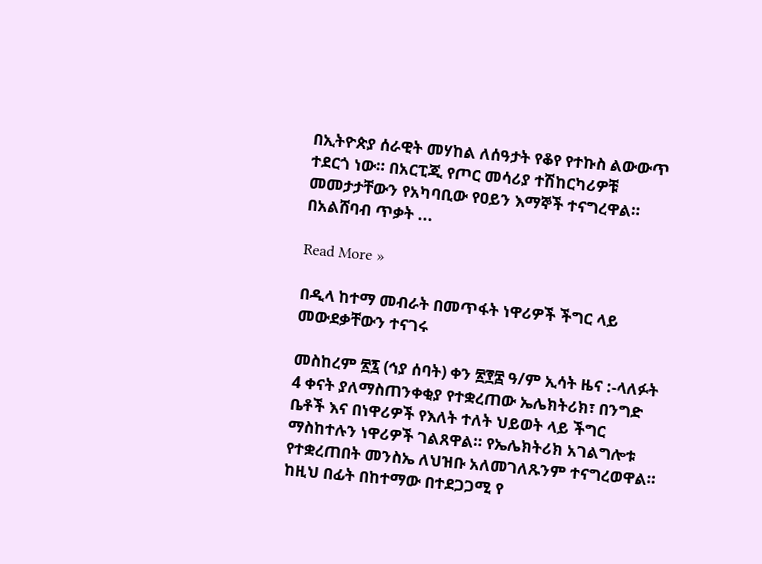በኢትዮጵያ ሰራዊት መሃከል ለሰዓታት የቆየ የተኩስ ልውውጥ ተደርጎ ነው። በአርፒጂ የጦር መሳሪያ ተሽከርካሪዎቹ መመታታቸውን የአካባቢው የዐይን እማኞች ተናግረዋል። በአልሸባብ ጥቃት ...

Read More »

በዲላ ከተማ መብራት በመጥፋት ነዋሪዎች ችግር ላይ መውደቃቸውን ተናገሩ

መስከረም ፳፯ (ኅያ ሰባት) ቀን ፳፻፰ ዓ/ም ኢሳት ዜና :-ላለፉት 4 ቀናት ያለማስጠንቀቂያ የተቋረጠው ኤሌክትሪክ፣ በንግድ ቤቶች እና በነዋሪዎች የእለት ተለት ህይወት ላይ ችግር ማስከተሉን ነዋሪዎች ገልጸዋል። የኤሌክትሪክ አገልግሎቱ የተቋረጠበት መንስኤ ለህዝቡ አለመገለጹንም ተናግረወዋል። ከዚህ በፊት በከተማው በተደጋጋሚ የ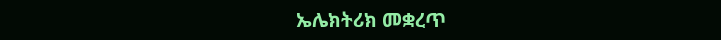ኤሌክትሪክ መቋረጥ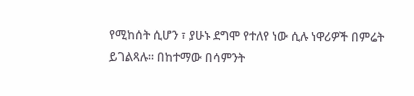የሚከሰት ሲሆን ፣ ያሁኑ ደግሞ የተለየ ነው ሲሉ ነዋሪዎች በምሬት ይገልጻሉ። በከተማው በሳምንት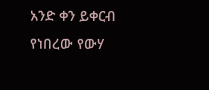አንድ ቀን ይቀርብ የነበረው የውሃ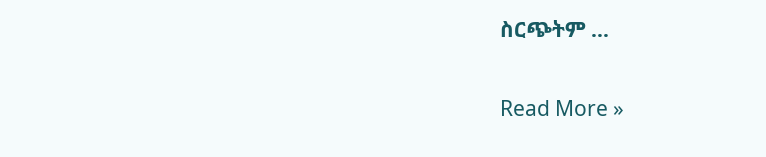ስርጭትም ...

Read More »